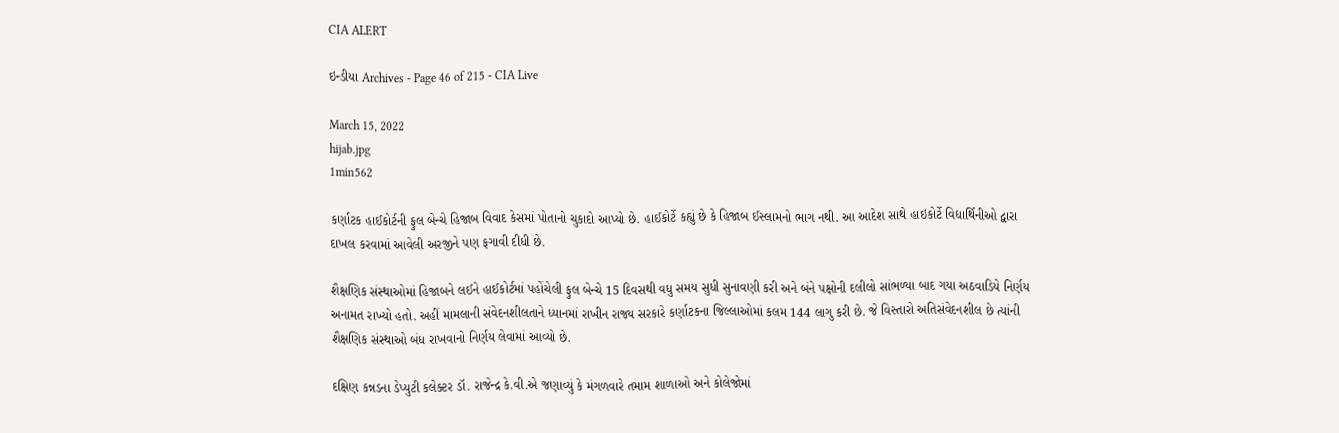CIA ALERT

ઇન્ડીયા Archives - Page 46 of 215 - CIA Live

March 15, 2022
hijab.jpg
1min562

કર્ણાટક હાઈકોર્ટની ફુલ બેન્ચે હિજાબ વિવાદ કેસમાં પોતાનો ચુકાદો આપ્યો છે. હાઈકોર્ટે કહ્યું છે કે હિજાબ ઈસ્લામનો ભાગ નથી. આ આદેશ સાથે હાઇકોર્ટે વિદ્યાર્થિનીઓ દ્વારા દાખલ કરવામાં આવેલી અરજીને પણ ફગાવી દીધી છે.

શૈક્ષણિક સંસ્થાઓમાં હિજાબને લઈને હાઈકોર્ટમાં પહોંચેલી ફુલ બેન્ચે 15 દિવસથી વધુ સમય સુધી સુનાવણી કરી અને બંને પક્ષોની દલીલો સાંભળ્યા બાદ ગયા અઠવાડિયે નિર્ણય અનામત રાખ્યો હતો. અહીં મામલાની સંવેદનશીલતાને ધ્યાનમાં રાખીન રાજ્ય સરકારે કર્ણાટકના જિલ્લાઓમાં કલમ 144 લાગુ કરી છે. જે વિસ્તારો અતિસંવેદનશીલ છે ત્યાંની શૈક્ષણિક સંસ્થાઓ બંધ રાખવાનો નિર્ણય લેવામાં આવ્યો છે.

દક્ષિણ કન્નડના ડેપ્યુટી કલેક્ટર ડૉ. રાજેન્દ્ર કે.વી.એ જણાવ્યું કે મંગળવારે તમામ શાળાઓ અને કોલેજોમાં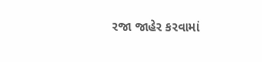રજા જાહેર કરવામાં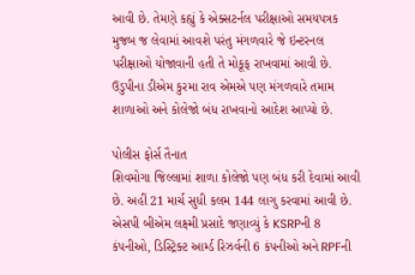આવી છે. તેમણે કહ્યું કે એક્સટર્નલ પરીક્ષાઓ સમયપત્રક મુજબ જ લેવામાં આવશે પરંતુ મંગળવારે જે ઇન્ટરનલ પરીક્ષાઓ યોજાવાની હતી તે મોકૂફ રાખવામાં આવી છે. ઉડુપીના ડીએમ કુરમા રાવ એમએ પણ મંગળવારે તમામ શાળાઓ અને કોલેજો બંધ રાખવાનો આદેશ આપ્યો છે.

પોલીસ ફોર્સ તૈનાત
શિવમોગા જિલ્લામાં શાળા કોલેજો પણ બંધ કરી દેવામાં આવી છે. અહીં 21 માર્ચ સુધી કલમ 144 લાગુ કરવામાં આવી છે. એસપી બીએમ લક્ષ્મી પ્રસાદે જણાવ્યું કે KSRPની 8 કંપનીઓ, ડિસ્ટ્રિક્ટ આર્મ્ડ રિઝર્વની 6 કંપનીઓ અને RPFની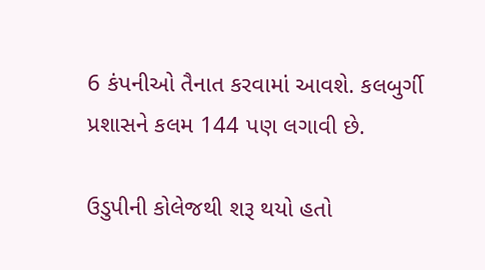6 કંપનીઓ તૈનાત કરવામાં આવશે. કલબુર્ગી પ્રશાસને કલમ 144 પણ લગાવી છે.

ઉડુપીની કોલેજથી શરૂ થયો હતો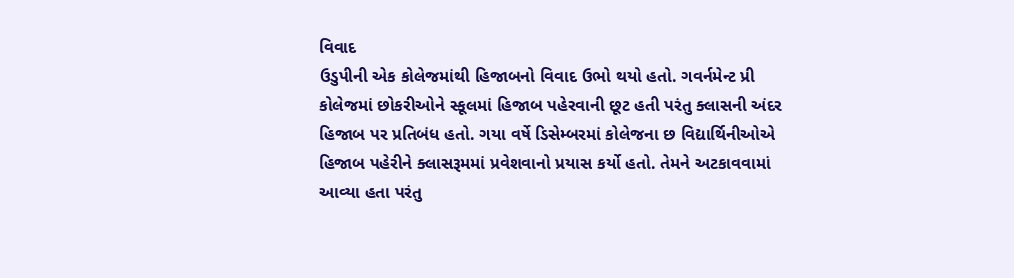વિવાદ
ઉડુપીની એક કોલેજમાંથી હિજાબનો વિવાદ ઉભો થયો હતો. ગવર્નમેન્ટ પ્રી કોલેજમાં છોકરીઓને સ્કૂલમાં હિજાબ પહેરવાની છૂટ હતી પરંતુ ક્લાસની અંદર હિજાબ પર પ્રતિબંધ હતો. ગયા વર્ષે ડિસેમ્બરમાં કોલેજના છ વિદ્યાર્થિનીઓએ હિજાબ પહેરીને ક્લાસરૂમમાં પ્રવેશવાનો પ્રયાસ કર્યો હતો. તેમને અટકાવવામાં આવ્યા હતા પરંતુ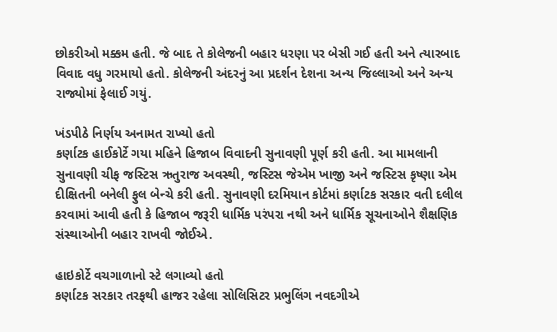છોકરીઓ મક્કમ હતી. જે બાદ તે કોલેજની બહાર ધરણા પર બેસી ગઈ હતી અને ત્યારબાદ વિવાદ વધુ ગરમાયો હતો. કોલેજની અંદરનું આ પ્રદર્શન દેશના અન્ય જિલ્લાઓ અને અન્ય રાજ્યોમાં ફેલાઈ ગયું.

ખંડપીઠે નિર્ણય અનામત રાખ્યો હતો
કર્ણાટક હાઈકોર્ટે ગયા મહિને હિજાબ વિવાદની સુનાવણી પૂર્ણ કરી હતી. આ મામલાની સુનાવણી ચીફ જસ્ટિસ ઋતુરાજ અવસ્થી, જસ્ટિસ જેએમ ખાજી અને જસ્ટિસ કૃષ્ણા એમ દીક્ષિતની બનેલી ફુલ બેન્ચે કરી હતી. સુનાવણી દરમિયાન કોર્ટમાં કર્ણાટક સરકાર વતી દલીલ કરવામાં આવી હતી કે હિજાબ જરૂરી ધાર્મિક પરંપરા નથી અને ધાર્મિક સૂચનાઓને શૈક્ષણિક સંસ્થાઓની બહાર રાખવી જોઈએ.

હાઇકોર્ટે વચગાળાનો સ્ટે લગાવ્યો હતો
કર્ણાટક સરકાર તરફથી હાજર રહેલા સોલિસિટર પ્રભુલિંગ નવદગીએ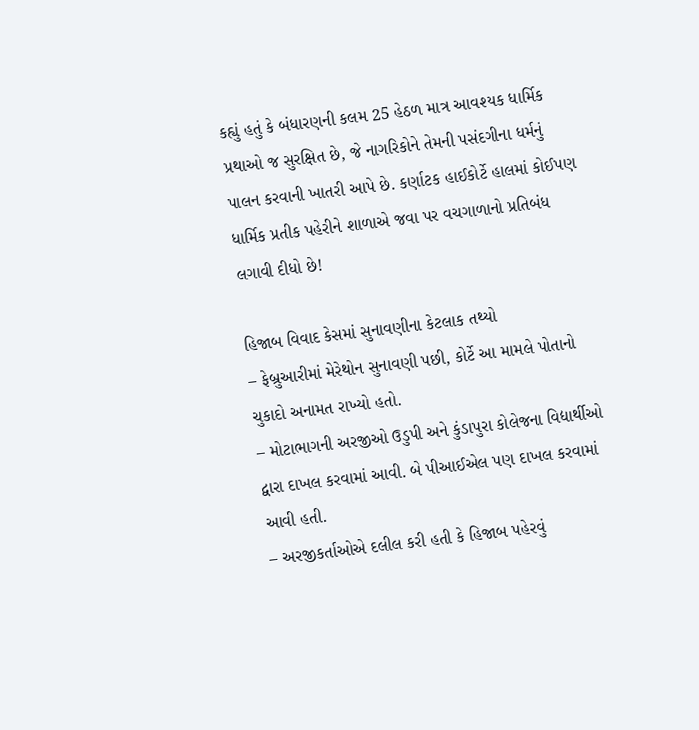કહ્યું હતું કે બંધારણની કલમ 25 હેઠળ માત્ર આવશ્યક ધાર્મિક પ્રથાઓ જ સુરક્ષિત છે, જે નાગરિકોને તેમની પસંદગીના ધર્મનું પાલન કરવાની ખાતરી આપે છે. કર્ણાટક હાઈકોર્ટે હાલમાં કોઈપણ ધાર્મિક પ્રતીક પહેરીને શાળાએ જવા પર વચગાળાનો પ્રતિબંધ લગાવી દીધો છે!

હિજાબ વિવાદ કેસમાં સુનાવણીના કેટલાક તથ્યો
– ફેબ્રુઆરીમાં મેરેથોન સુનાવણી પછી, કોર્ટે આ મામલે પોતાનો ચુકાદો અનામત રાખ્યો હતો.
– મોટાભાગની અરજીઓ ઉડુપી અને કુંડાપુરા કોલેજના વિદ્યાર્થીઓ દ્વારા દાખલ કરવામાં આવી. બે પીઆઈએલ પણ દાખલ કરવામાં આવી હતી.
– અરજીકર્તાઓએ દલીલ કરી હતી કે હિજાબ પહેરવું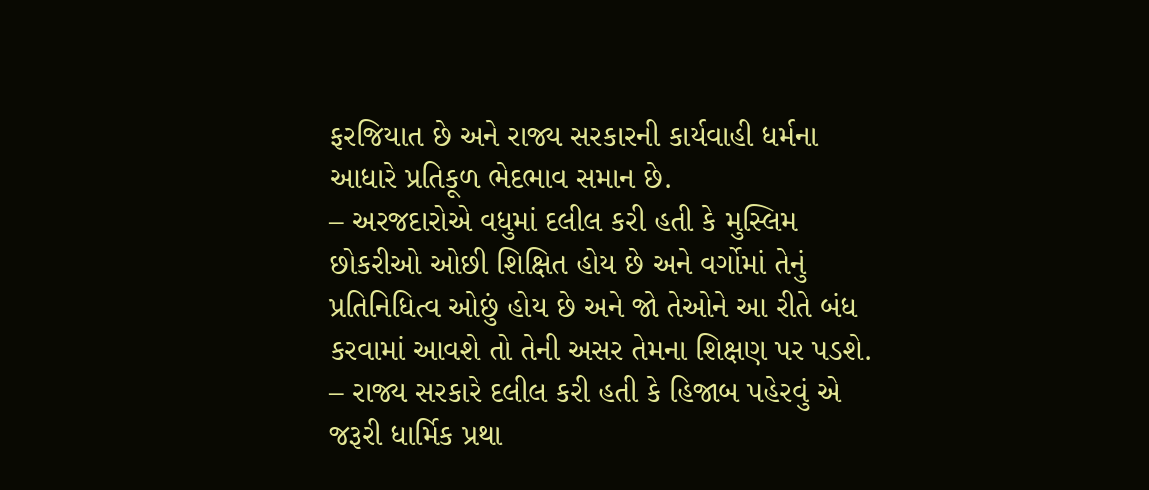ફરજિયાત છે અને રાજ્ય સરકારની કાર્યવાહી ધર્મના આધારે પ્રતિકૂળ ભેદભાવ સમાન છે.
– અરજદારોએ વધુમાં દલીલ કરી હતી કે મુસ્લિમ છોકરીઓ ઓછી શિક્ષિત હોય છે અને વર્ગોમાં તેનું પ્રતિનિધિત્વ ઓછું હોય છે અને જો તેઓને આ રીતે બંધ કરવામાં આવશે તો તેની અસર તેમના શિક્ષણ પર પડશે.
– રાજ્ય સરકારે દલીલ કરી હતી કે હિજાબ પહેરવું એ જરૂરી ધાર્મિક પ્રથા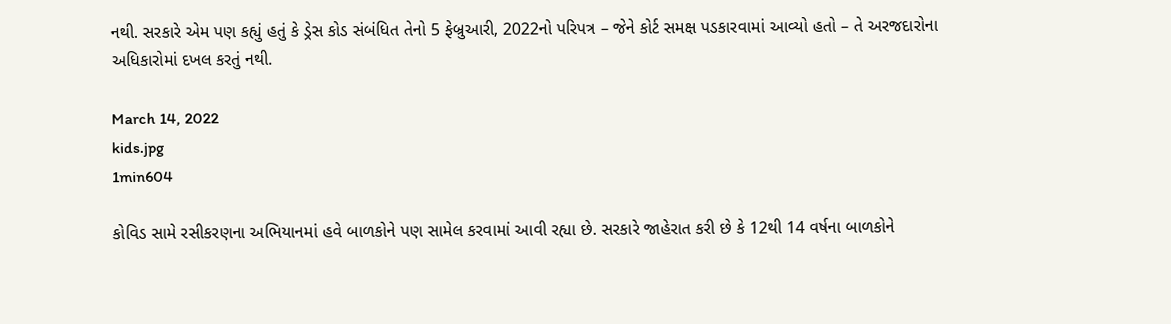નથી. સરકારે એમ પણ કહ્યું હતું કે ડ્રેસ કોડ સંબંધિત તેનો 5 ફેબ્રુઆરી, 2022નો પરિપત્ર – જેને કોર્ટ સમક્ષ પડકારવામાં આવ્યો હતો – તે અરજદારોના અધિકારોમાં દખલ કરતું નથી.

March 14, 2022
kids.jpg
1min604

કોવિડ સામે રસીકરણના અભિયાનમાં હવે બાળકોને પણ સામેલ કરવામાં આવી રહ્યા છે. સરકારે જાહેરાત કરી છે કે 12થી 14 વર્ષના બાળકોને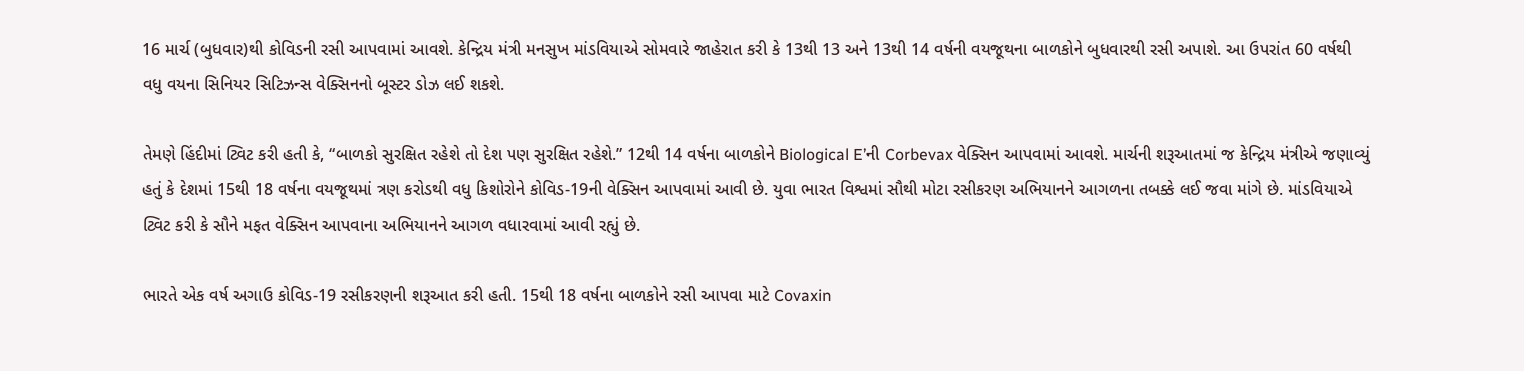16 માર્ચ (બુધવાર)થી કોવિડની રસી આપવામાં આવશે. કેન્દ્રિય મંત્રી મનસુખ માંડવિયાએ સોમવારે જાહેરાત કરી કે 13થી 13 અને 13થી 14 વર્ષની વયજૂથના બાળકોને બુધવારથી રસી અપાશે. આ ઉપરાંત 60 વર્ષથી વધુ વયના સિનિયર સિટિઝન્સ વેક્સિનનો બૂસ્ટર ડોઝ લઈ શકશે.

તેમણે હિંદીમાં ટ્વિટ કરી હતી કે, “બાળકો સુરક્ષિત રહેશે તો દેશ પણ સુરક્ષિત રહેશે.” 12થી 14 વર્ષના બાળકોને Biological E’ની Corbevax વેક્સિન આપવામાં આવશે. માર્ચની શરૂઆતમાં જ કેન્દ્રિય મંત્રીએ જણાવ્યું હતું કે દેશમાં 15થી 18 વર્ષના વયજૂથમાં ત્રણ કરોડથી વધુ કિશોરોને કોવિડ-19ની વેક્સિન આપવામાં આવી છે. યુવા ભારત વિશ્વમાં સૌથી મોટા રસીકરણ અભિયાનને આગળના તબક્કે લઈ જવા માંગે છે. માંડવિયાએ ટ્વિટ કરી કે સૌને મફત વેક્સિન આપવાના અભિયાનને આગળ વધારવામાં આવી રહ્યું છે.

ભારતે એક વર્ષ અગાઉ કોવિડ-19 રસીકરણની શરૂઆત કરી હતી. 15થી 18 વર્ષના બાળકોને રસી આપવા માટે Covaxin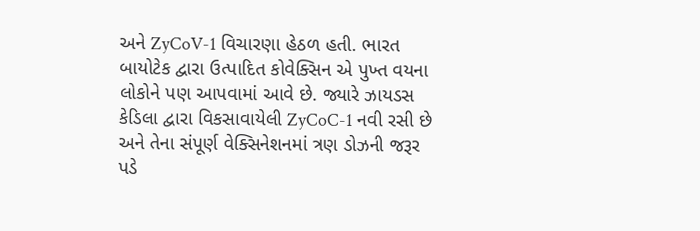અને ZyCoV-1 વિચારણા હેઠળ હતી. ભારત બાયોટેક દ્વારા ઉત્પાદિત કોવેક્સિન એ પુખ્ત વયના લોકોને પણ આપવામાં આવે છે. જ્યારે ઝાયડસ કેડિલા દ્વારા વિકસાવાયેલી ZyCoC-1 નવી રસી છે અને તેના સંપૂર્ણ વેક્સિનેશનમાં ત્રણ ડોઝની જરૂર પડે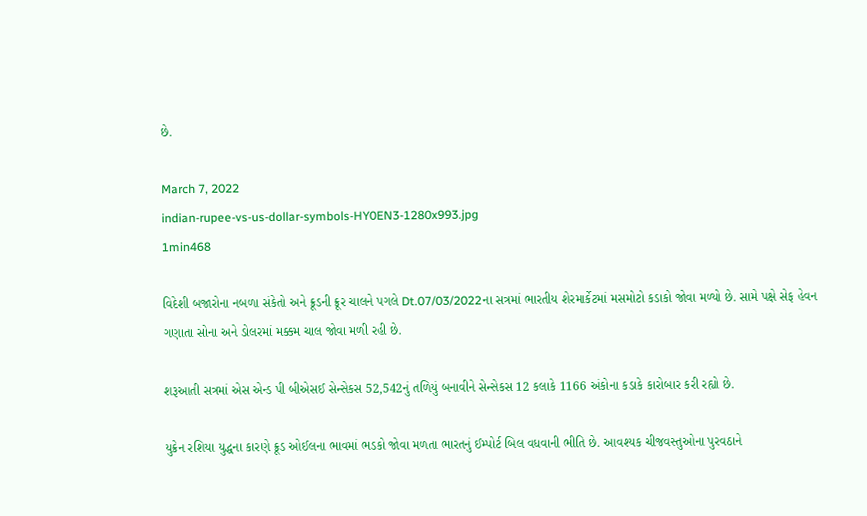છે.

March 7, 2022
indian-rupee-vs-us-dollar-symbols-HY0EN3-1280x993.jpg
1min468

વિદેશી બજારોના નબળા સંકેતો અને ક્રૂડની ક્રૂર ચાલને પગલે Dt.07/03/2022ના સત્રમાં ભારતીય શેરમાર્કેટમાં મસમોટો કડાકો જોવા મળ્યો છે. સામે પક્ષે સેફ હેવન ગણાતા સોના અને ડોલરમાં મક્કમ ચાલ જોવા મળી રહી છે.

શરૂઆતી સત્રમાં એસ એન્ડ પી બીએસઈ સેન્સેકસ 52,542નું તળિયું બનાવીને સેન્સેકસ 12 કલાકે 1166 અંકોના કડાકે કારોબાર કરી રહ્યો છે.

યુક્રેન રશિયા યુદ્ધના કારણે ક્રૂડ ઓઈલના ભાવમાં ભડકો જોવા મળતા ભારતનું ઈમ્પોર્ટ બિલ વધવાની ભીતિ છે. આવશ્યક ચીજવસ્તુઓના પુરવઠાને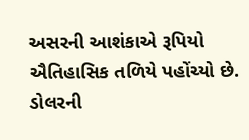અસરની આશંકાએ રૂપિયો ઐતિહાસિક તળિયે પહોંચ્યો છે. ડોલરની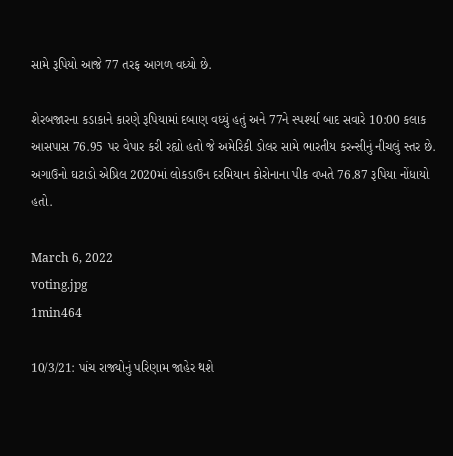સામે રૂપિયો આજે 77 તરફ આગળ વધ્યો છે.

શેરબજારના કડાકાને કારણે રૂપિયામાં દબાણ વધ્યું હતું અને 77ને સ્પર્શ્યા બાદ સવારે 10:00 કલાક આસપાસ 76.95 પર વેપાર કરી રહ્યો હતો જે અમેરિકી ડોલર સામે ભારતીય કરન્સીનું નીચલું સ્તર છે. અગાઉનો ઘટાડો એપ્રિલ 2020માં લોકડાઉન દરમિયાન કોરોનાના પીક વખતે 76.87 રૂપિયા નોંધાયો હતો.

March 6, 2022
voting.jpg
1min464

10/3/21: પાંચ રાજ્યોનું પરિણામ જાહેર થશે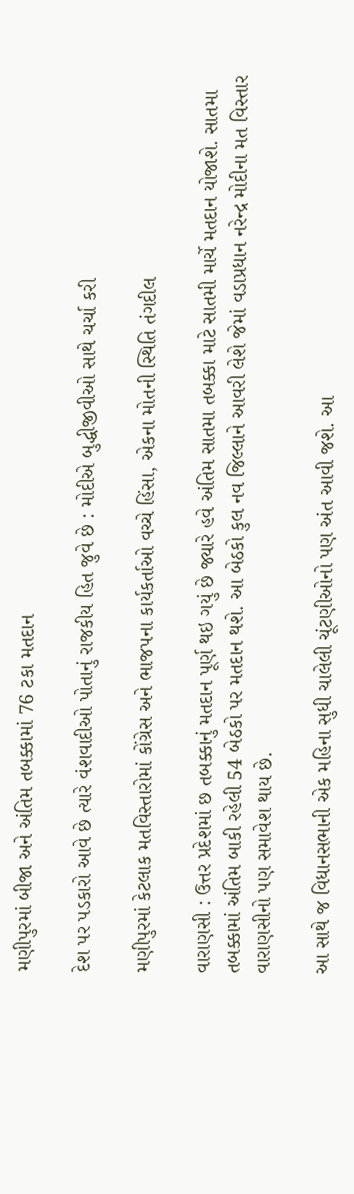મણીપુરમાં બીજા અને અંતિમ તબક્કામાં 76 ટકા મતદાન

દેશ પર પડકારો આવે છે ત્યારે વંશવાદીઓ પોતાનું રાજકીય હિત જુવે છે : મોદીએ બુદ્ધીજીવીઓ સાથે ચર્ચા કરી

મણીપુરમાં કેટલાક મતવિસ્તારોમાં કોંગ્રેસ અને ભાજપના કાર્યકર્તાઓ વચ્ચે હિંસા, એકના મોતની સ્થિતિ તંગદીલ

વારાણસી : ઉત્તર પ્રદેશમાં છ તબક્કાનું મતદાન પૂર્ણ થઇ ગયું છે જ્યારે હવે અંતિમ સાતમા તબક્કા માટે સાતમી માર્ચે મતદાન યોજાશે. સાતમા તબક્કામાં અંતિમ બાકી રહેલી 54 બેઠકો પર મતદાન થશે. આ બેઠકો કુલ નવ જિલ્લાને આવરી લેશે જેમાં વડાપ્રધાન નરેન્દ્ર મોદીના મત વિસ્તાર વારાણસીનો પણ સમાવેશ થાય છે.

આ સાથે જ વિધાનસભાની એક મહિના સુધી ચાલેલી ચૂંટણીઓનો પણ અંત આવી જશે. આ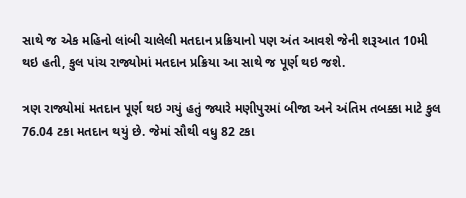સાથે જ એક મહિનો લાંબી ચાલેલી મતદાન પ્રક્રિયાનો પણ અંત આવશે જેની શરૂઆત 10મી થઇ હતી, કુલ પાંચ રાજ્યોમાં મતદાન પ્રક્રિયા આ સાથે જ પૂર્ણ થઇ જશે.

ત્રણ રાજ્યોમાં મતદાન પૂર્ણ થઇ ગયું હતું જ્યારે મણીપુરમાં બીજા અને અંતિમ તબક્કા માટે કુલ 76.04 ટકા મતદાન થયું છે. જેમાં સૌથી વધુ 82 ટકા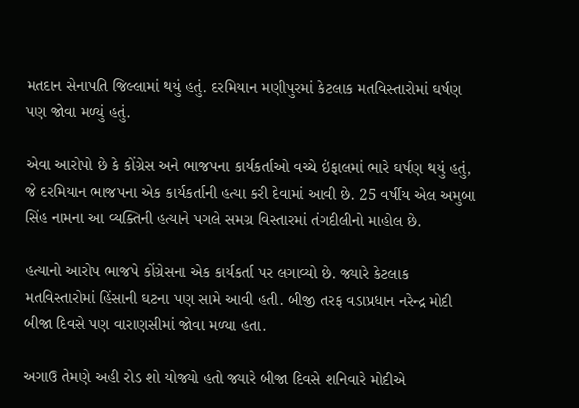મતદાન સેનાપતિ જિલ્લામાં થયું હતું. દરમિયાન મણીપુરમાં કેટલાક મતવિસ્તારોમાં ઘર્ષણ પણ જોવા મળ્યું હતું.

એવા આરોપો છે કે કોંગ્રેસ અને ભાજપના કાર્યકર્તાઓ વચ્ચે ઇંફાલમાં ભારે ઘર્ષણ થયું હતું, જે દરમિયાન ભાજપના એક કાર્યકર્તાની હત્યા કરી દેવામાં આવી છે. 25 વર્ષીય એલ અમુબા સિંહ નામના આ વ્યક્તિની હત્યાને પગલે સમગ્ર વિસ્તારમાં તંગદીલીનો માહોલ છે.

હત્યાનો આરોપ ભાજપે કોંગ્રેસના એક કાર્યકર્તા પર લગાવ્યો છે. જ્યારે કેટલાક મતવિસ્તારોમાં હિંસાની ઘટના પણ સામે આવી હતી. બીજી તરફ વડાપ્રધાન નરેન્દ્ર મોદી બીજા દિવસે પણ વારાણસીમાં જોવા મળ્યા હતા.

અગાઉ તેમણે અહી રોડ શો યોજ્યો હતો જ્યારે બીજા દિવસે શનિવારે મોદીએ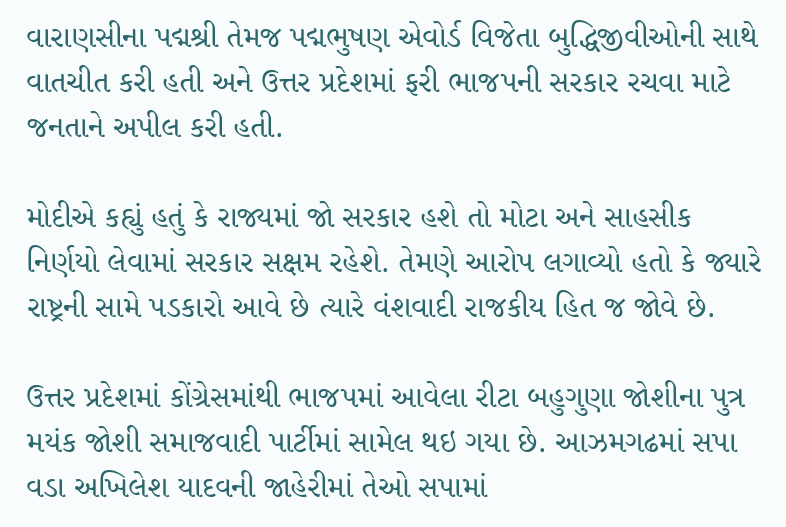વારાણસીના પદ્મશ્રી તેમજ પદ્મભુષણ એવોર્ડ વિજેતા બુદ્ધિજીવીઓની સાથે વાતચીત કરી હતી અને ઉત્તર પ્રદેશમાં ફરી ભાજપની સરકાર રચવા માટે જનતાને અપીલ કરી હતી.

મોદીએ કહ્યું હતું કે રાજ્યમાં જો સરકાર હશે તો મોટા અને સાહસીક નિર્ણયો લેવામાં સરકાર સક્ષમ રહેશે. તેમણે આરોપ લગાવ્યો હતો કે જ્યારે રાષ્ટ્રની સામે પડકારો આવે છે ત્યારે વંશવાદી રાજકીય હિત જ જોવે છે.

ઉત્તર પ્રદેશમાં કોંગ્રેસમાંથી ભાજપમાં આવેલા રીટા બહુગુણા જોશીના પુત્ર મયંક જોશી સમાજવાદી પાર્ટીમાં સામેલ થઇ ગયા છે. આઝમગઢમાં સપા વડા અખિલેશ યાદવની જાહેરીમાં તેઓ સપામાં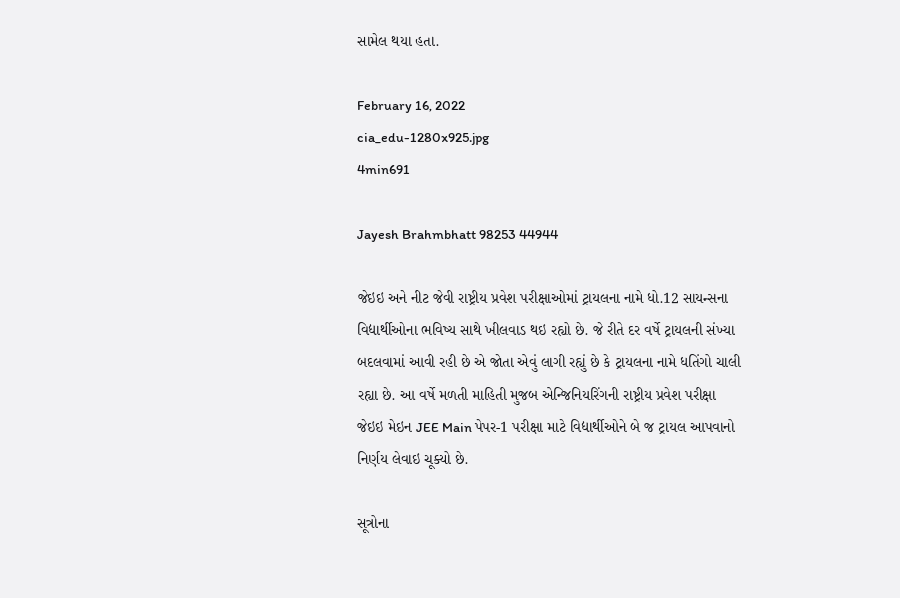સામેલ થયા હતા.

February 16, 2022
cia_edu-1280x925.jpg
4min691

Jayesh Brahmbhatt 98253 44944

જેઇઇ અને નીટ જેવી રાષ્ટ્રીય પ્રવેશ પરીક્ષાઓમાં ટ્રાયલના નામે ધો.12 સાયન્સના વિદ્યાર્થીઓના ભવિષ્ય સાથે ખીલવાડ થઇ રહ્યો છે. જે રીતે દર વર્ષે ટ્રાયલની સંખ્યા બદલવામાં આવી રહી છે એ જોતા એવું લાગી રહ્યું છે કે ટ્રાયલના નામે ધતિંગો ચાલી રહ્યા છે. આ વર્ષે મળતી માહિતી મુજબ એન્જિનિયરિંગની રાષ્ટ્રીય પ્રવેશ પરીક્ષા જેઇઇ મેઇન JEE Main પેપર-1 પરીક્ષા માટે વિદ્યાર્થીઓને બે જ ટ્રાયલ આપવાનો નિર્ણય લેવાઇ ચૂક્યો છે.

સૂત્રોના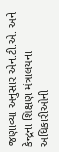જણાવ્યા અનુસાર એન.ટી.એ. અને કેન્દ્રના શિક્ષણ મંત્રાલયના અધિકારીઓની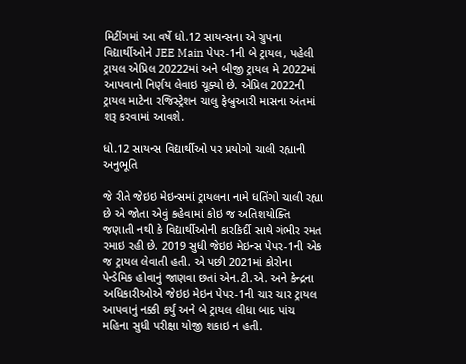મિટીંગમાં આ વર્ષે ધો.12 સાયન્સના એ ગ્રુપના વિદ્યાર્થીઓને JEE Main પેપર-1ની બે ટ્રાયલ, પહેલી ટ્રાયલ એપ્રિલ 20222માં અને બીજી ટ્રાયલ મે 2022માં આપવાનો નિર્ણય લેવાઇ ચૂક્યો છે. એપ્રિલ 2022ની ટ્રાયલ માટેના રજિસ્ટ્રેશન ચાલુ ફેબ્રુઆરી માસના અંતમાં શરૂ કરવામાં આવશે.

ધો.12 સાયન્સ વિદ્યાર્થીઓ પર પ્રયોગો ચાલી રહ્યાની અનુભૂતિ

જે રીતે જેઇઇ મેઇન્સમાં ટ્રાયલના નામે ધતિંગો ચાલી રહ્યા છે એ જોતા એવું કહેવામાં કોઇ જ અતિશયોક્તિ જણાતી નથી કે વિદ્યાર્થીઓની કારકિર્દી સાથે ગંભીર રમત રમાઇ રહી છે. 2019 સુધી જેઇઇ મેઇન્સ પેપર-1ની એક જ ટ્રાયલ લેવાતી હતી. એ પછી 2021માં કોરોના પેન્ડેમિક હોવાનું જાણવા છતાં એન.ટી.એ. અને કેન્દ્રના અધિકારીઓએ જેઇઇ મેઇન પેપર-1ની ચાર ચાર ટ્રાયલ આપવાનું નક્કી કર્યું અને બે ટ્રાયલ લીધા બાદ પાંચ મહિના સુધી પરીક્ષા યોજી શકાઇ ન હતી.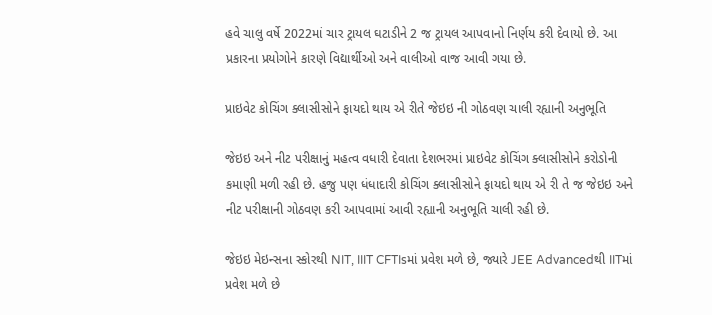હવે ચાલુ વર્ષે 2022માં ચાર ટ્રાયલ ઘટાડીને 2 જ ટ્રાયલ આપવાનો નિર્ણય કરી દેવાયો છે. આ પ્રકારના પ્રયોગોને કારણે વિદ્યાર્થીઓ અને વાલીઓ વાજ આવી ગયા છે.

પ્રાઇવેટ કોચિંગ ક્લાસીસોને ફાયદો થાય એ રીતે જેઇઇ ની ગોઠવણ ચાલી રહ્યાની અનુભૂતિ

જેઇઇ અને નીટ પરીક્ષાનું મહત્વ વધારી દેવાતા દેશભરમાં પ્રાઇવેટ કોચિંગ ક્લાસીસોને કરોડોની કમાણી મળી રહી છે. હજુ પણ ધંધાદારી કોચિંગ ક્લાસીસોને ફાયદો થાય એ રી તે જ જેઇઇ અને નીટ પરીક્ષાની ગોઠવણ કરી આપવામાં આવી રહ્યાની અનુભૂતિ ચાલી રહી છે.

જેઇઇ મેઇન્સના સ્કોરથી NIT, IIIT CFTIsમાં પ્રવેશ મળે છે, જ્યારે JEE Advancedથી IITમાં પ્રવેશ મળે છે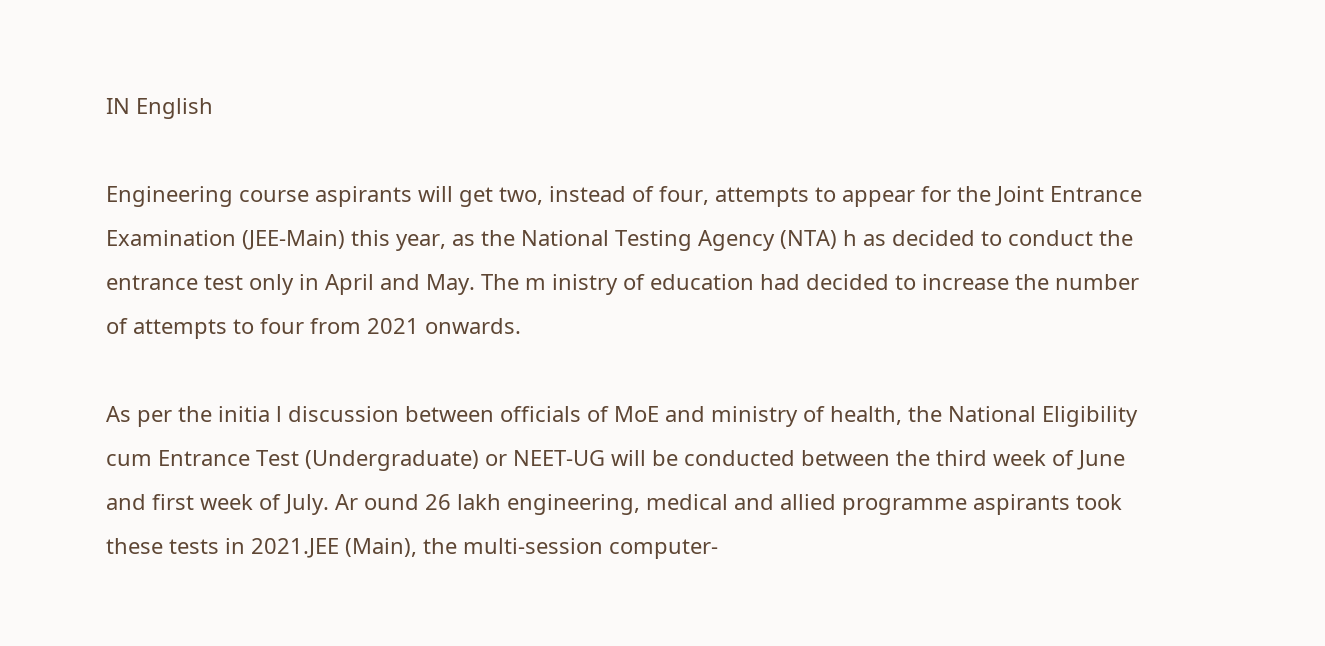IN English

Engineering course aspirants will get two, instead of four, attempts to appear for the Joint Entrance Examination (JEE-Main) this year, as the National Testing Agency (NTA) h as decided to conduct the entrance test only in April and May. The m inistry of education had decided to increase the number of attempts to four from 2021 onwards.

As per the initia l discussion between officials of MoE and ministry of health, the National Eligibility cum Entrance Test (Undergraduate) or NEET-UG will be conducted between the third week of June and first week of July. Ar ound 26 lakh engineering, medical and allied programme aspirants took these tests in 2021.JEE (Main), the multi-session computer-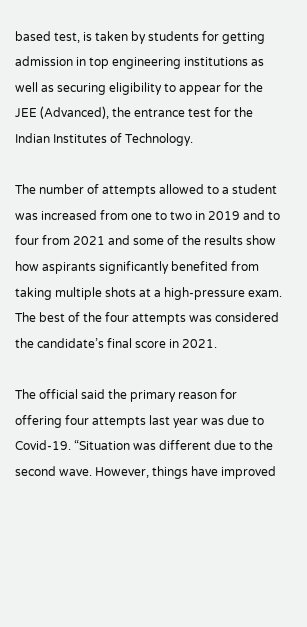based test, is taken by students for getting admission in top engineering institutions as well as securing eligibility to appear for the JEE (Advanced), the entrance test for the Indian Institutes of Technology.

The number of attempts allowed to a student was increased from one to two in 2019 and to four from 2021 and some of the results show how aspirants significantly benefited from taking multiple shots at a high-pressure exam. The best of the four attempts was considered the candidate’s final score in 2021.

The official said the primary reason for offering four attempts last year was due to Covid-19. “Situation was different due to the second wave. However, things have improved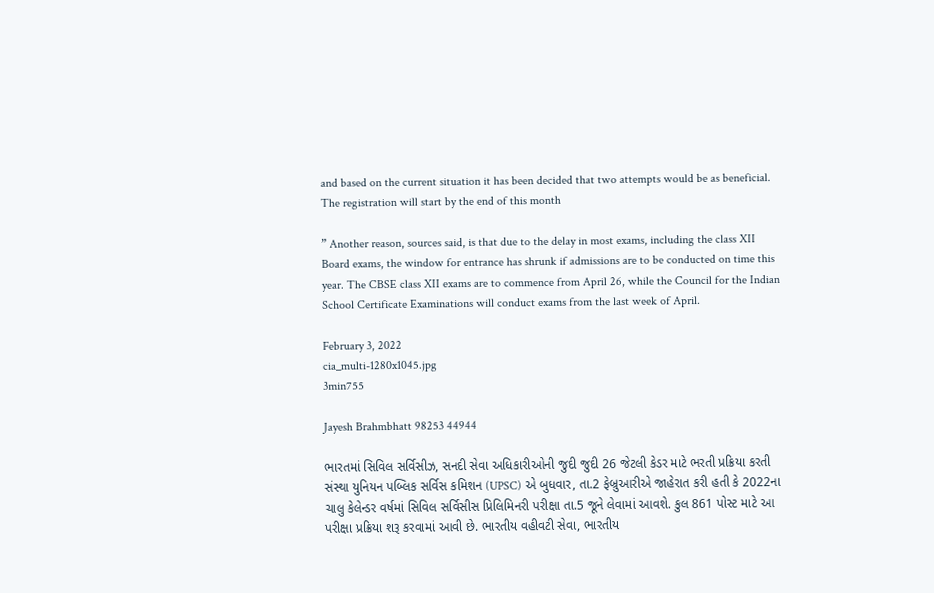and based on the current situation it has been decided that two attempts would be as beneficial. The registration will start by the end of this month

” Another reason, sources said, is that due to the delay in most exams, including the class XII Board exams, the window for entrance has shrunk if admissions are to be conducted on time this year. The CBSE class XII exams are to commence from April 26, while the Council for the Indian School Certificate Examinations will conduct exams from the last week of April.

February 3, 2022
cia_multi-1280x1045.jpg
3min755

Jayesh Brahmbhatt 98253 44944

ભારતમાં સિવિલ સર્વિસીઝ, સનદી સેવા અધિકારીઓની જુદી જુદી 26 જેટલી કેડર માટે ભરતી પ્રક્રિયા કરતી સંસ્થા યુનિયન પબ્લિક સર્વિસ કમિશન (UPSC) એ બુધવાર, તા.2 ફેબ્રુઆરીએ જાહેરાત કરી હતી કે 2022ના ચાલુ કેલેન્ડર વર્ષમાં સિવિલ સર્વિસીસ પ્રિલિમિનરી પરીક્ષા તા.5 જૂને લેવામાં આવશે. કુલ 861 પોસ્ટ માટે આ પરીક્ષા પ્રક્રિયા શરૂ કરવામાં આવી છે. ભારતીય વહીવટી સેવા, ભારતીય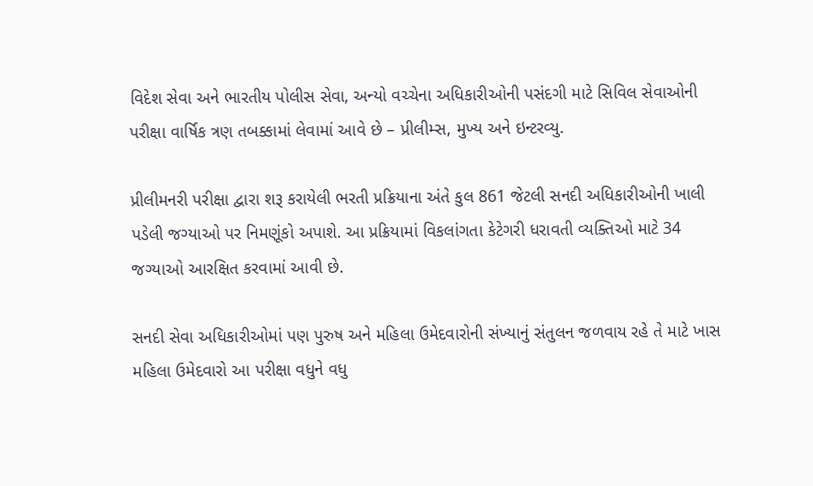વિદેશ સેવા અને ભારતીય પોલીસ સેવા, અન્યો વચ્ચેના અધિકારીઓની પસંદગી માટે સિવિલ સેવાઓની પરીક્ષા વાર્ષિક ત્રણ તબક્કામાં લેવામાં આવે છે – પ્રીલીમ્સ, મુખ્ય અને ઇન્ટરવ્યુ.

પ્રીલીમનરી પરીક્ષા દ્વારા શરૂ કરાયેલી ભરતી પ્રક્રિયાના અંતે કુલ 861 જેટલી સનદી અધિકારીઓની ખાલી પડેલી જગ્યાઓ પર નિમણૂંકો અપાશે. આ પ્રક્રિયામાં વિકલાંગતા કેટેગરી ધરાવતી વ્યક્તિઓ માટે 34 જગ્યાઓ આરક્ષિત કરવામાં આવી છે.

સનદી સેવા અધિકારીઓમાં પણ પુરુષ અને મહિલા ઉમેદવારોની સંખ્યાનું સંતુલન જળવાય રહે તે માટે ખાસ મહિલા ઉમેદવારો આ પરીક્ષા વધુને વધુ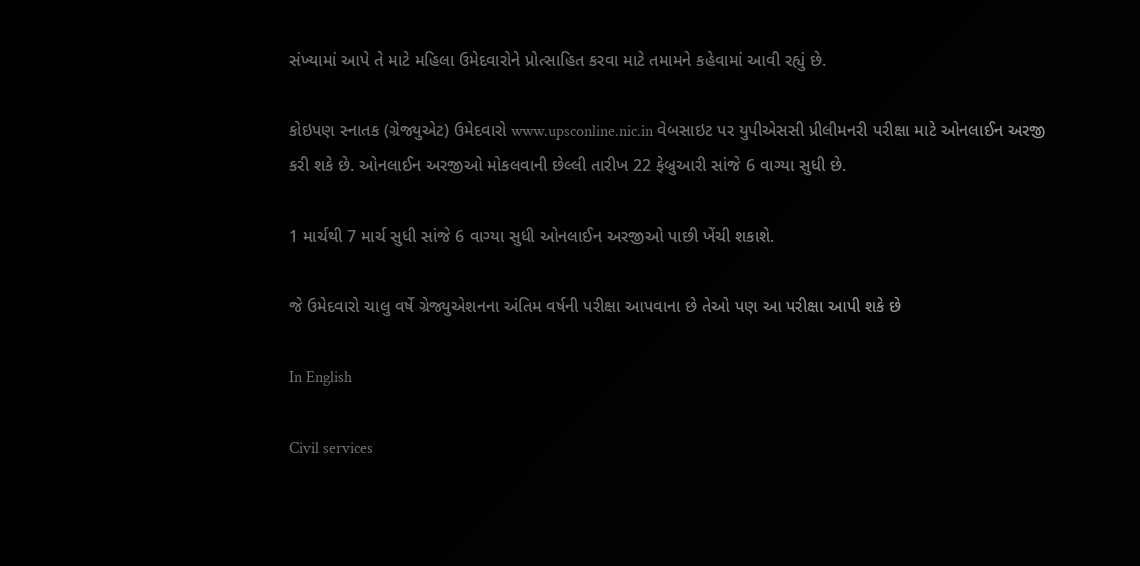સંખ્યામાં આપે તે માટે મહિલા ઉમેદવારોને પ્રોત્સાહિત કરવા માટે તમામને કહેવામાં આવી રહ્યું છે.

કોઇપણ સ્નાતક (ગ્રેજ્યુએટ) ઉમેદવારો www.upsconline.nic.in વેબસાઇટ પર યુપીએસસી પ્રીલીમનરી પરીક્ષા માટે ઓનલાઈન અરજી કરી શકે છે. ઓનલાઈન અરજીઓ મોકલવાની છેલ્લી તારીખ 22 ફેબ્રુઆરી સાંજે 6 વાગ્યા સુધી છે.

1 માર્ચથી 7 માર્ચ સુધી સાંજે 6 વાગ્યા સુધી ઓનલાઈન અરજીઓ પાછી ખેંચી શકાશે.

જે ઉમેદવારો ચાલુ વર્ષે ગ્રેજ્યુએશનના અંતિમ વર્ષની પરીક્ષા આપવાના છે તેઓ પણ આ પરીક્ષા આપી શકે છે

In English

Civil services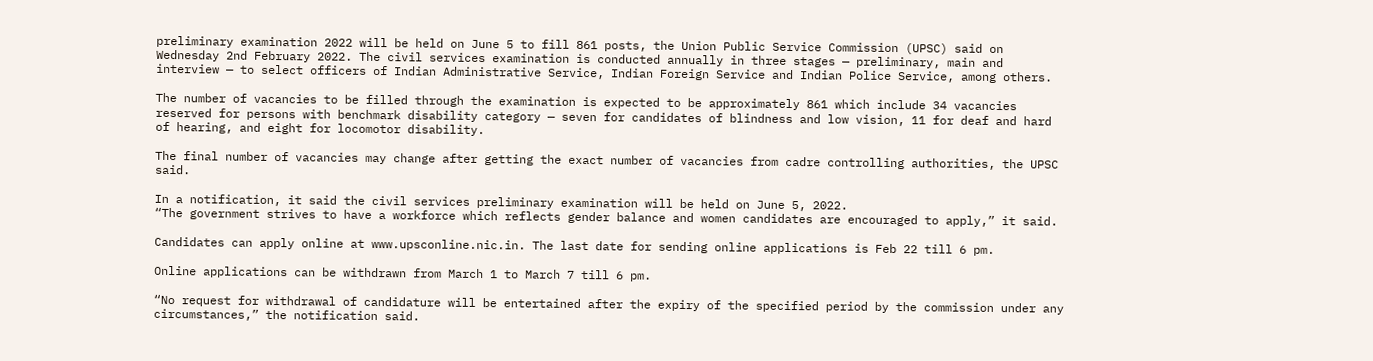preliminary examination 2022 will be held on June 5 to fill 861 posts, the Union Public Service Commission (UPSC) said on Wednesday 2nd February 2022. The civil services examination is conducted annually in three stages — preliminary, main and interview — to select officers of Indian Administrative Service, Indian Foreign Service and Indian Police Service, among others.

The number of vacancies to be filled through the examination is expected to be approximately 861 which include 34 vacancies reserved for persons with benchmark disability category — seven for candidates of blindness and low vision, 11 for deaf and hard of hearing, and eight for locomotor disability.

The final number of vacancies may change after getting the exact number of vacancies from cadre controlling authorities, the UPSC said.

In a notification, it said the civil services preliminary examination will be held on June 5, 2022.
“The government strives to have a workforce which reflects gender balance and women candidates are encouraged to apply,” it said.

Candidates can apply online at www.upsconline.nic.in. The last date for sending online applications is Feb 22 till 6 pm.

Online applications can be withdrawn from March 1 to March 7 till 6 pm.

“No request for withdrawal of candidature will be entertained after the expiry of the specified period by the commission under any circumstances,” the notification said.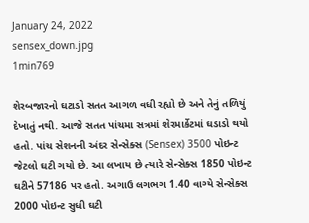January 24, 2022
sensex_down.jpg
1min769

શેરબજારનો ઘટાડો સતત આગળ વધી રહ્યો છે અને તેનું તળિયું દેખાતું નથી. આજે સતત પાંચમા સત્રમાં શેરમાર્કેટમાં ઘડાડો થયો હતો. પાંચ સેશનની અંદર સેન્સેક્સ (Sensex) 3500 પોઇન્ટ જેટલો ઘટી ગયો છે. આ લખાય છે ત્યારે સેન્સેક્સ 1850 પોઇન્ટ ઘટીને 57186 પર હતો. અગાઉ લગભગ 1.40 વાગ્યે સેન્સેક્સ 2000 પોઇન્ટ સુધી ઘટી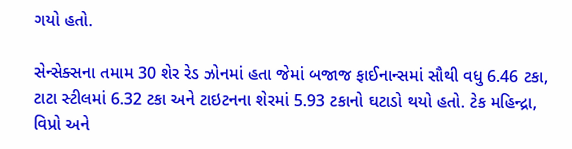ગયો હતો.

સેન્સેક્સના તમામ 30 શેર રેડ ઝોનમાં હતા જેમાં બજાજ ફાઈનાન્સમાં સૌથી વધુ 6.46 ટકા, ટાટા સ્ટીલમાં 6.32 ટકા અને ટાઇટનના શેરમાં 5.93 ટકાનો ઘટાડો થયો હતો. ટેક મહિન્દ્રા, વિપ્રો અને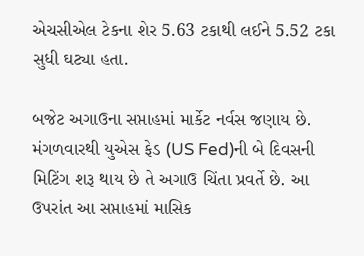એચસીએલ ટેકના શેર 5.63 ટકાથી લઈને 5.52 ટકા સુધી ઘટ્યા હતા.

બજેટ અગાઉના સપ્તાહમાં માર્કેટ નર્વસ જણાય છે. મંગળવારથી યુએસ ફેડ (US Fed)ની બે દિવસની મિટિંગ શરૂ થાય છે તે અગાઉ ચિંતા પ્રવર્તે છે. આ ઉપરાંત આ સપ્તાહમાં માસિક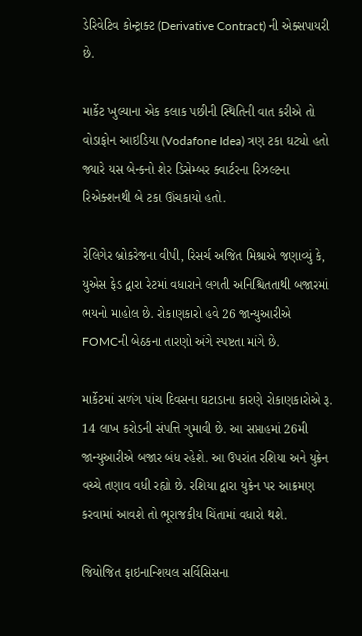ડેરિવેટિવ કોન્ટ્રાક્ટ (Derivative Contract) ની એક્સપાયરી છે.

માર્કેટ ખુલ્યાના એક કલાક પછીની સ્થિતિની વાત કરીએ તો વોડાફોન આઇડિયા (Vodafone Idea) ત્રણ ટકા ઘટ્યો હતો જ્યારે યસ બેન્કનો શેર ડિસેમ્બર ક્વાર્ટરના રિઝલ્ટના રિએક્શનથી બે ટકા ઊંચકાયો હતો.

રેલિગેર બ્રોકરેજના વીપી, રિસર્ચ અજિત મિશ્રાએ જણાવ્યું કે, યુએસ ફેડ દ્વારા રેટમાં વધારાને લગતી અનિશ્ચિતતાથી બજારમાં ભયનો માહોલ છે. રોકાણકારો હવે 26 જાન્યુઆરીએ FOMCની બેઠકના તારણો અંગે સ્પષ્ટતા માંગે છે.

માર્કેટમાં સળંગ પાંચ દિવસના ઘટાડાના કારણે રોકાણકારોએ રૂ. 14 લાખ કરોડની સંપત્તિ ગુમાવી છે. આ સપ્તાહમાં 26મી જાન્યુઆરીએ બજાર બંધ રહેશે. આ ઉપરાંત રશિયા અને યુક્રેન વચ્ચે તણાવ વધી રહ્યો છે. રશિયા દ્વારા યુક્રેન પર આક્રમણ કરવામાં આવશે તો ભૂરાજકીય ચિંતામાં વધારો થશે.

જિયોજિત ફાઇનાન્શિયલ સર્વિસિસના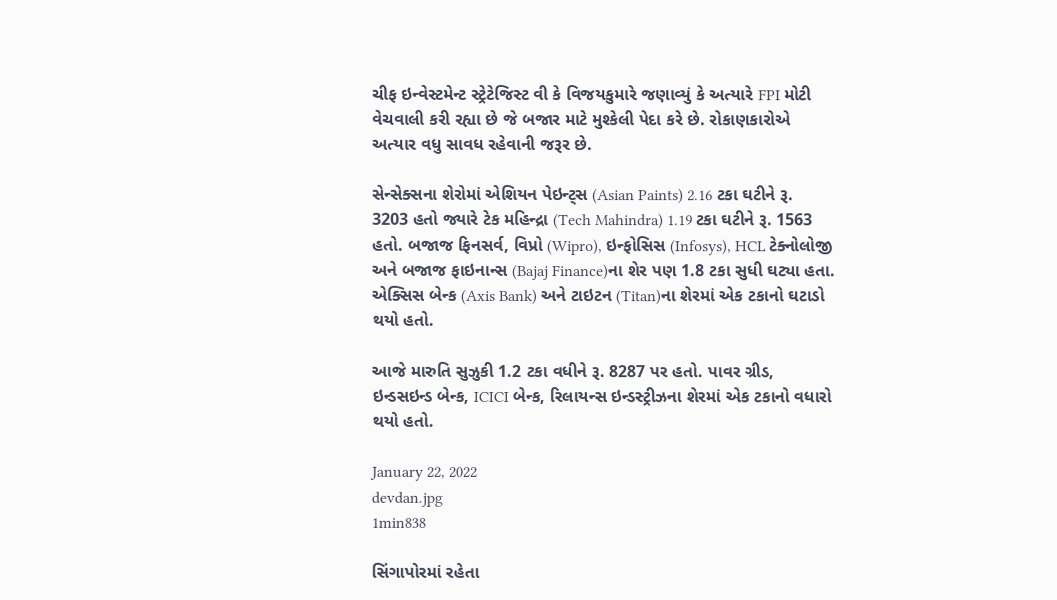ચીફ ઇન્વેસ્ટમેન્ટ સ્ટ્રેટેજિસ્ટ વી કે વિજયકુમારે જણાવ્યું કે અત્યારે FPI મોટી વેચવાલી કરી રહ્યા છે જે બજાર માટે મુશ્કેલી પેદા કરે છે. રોકાણકારોએ અત્યાર વધુ સાવધ રહેવાની જરૂર છે.

સેન્સેક્સના શેરોમાં એશિયન પેઇન્ટ્સ (Asian Paints) 2.16 ટકા ઘટીને રૂ. 3203 હતો જ્યારે ટેક મહિન્દ્રા (Tech Mahindra) 1.19 ટકા ઘટીને રૂ. 1563 હતો. બજાજ ફિનસર્વ, વિપ્રો (Wipro), ઇન્ફોસિસ (Infosys), HCL ટેક્નોલોજી અને બજાજ ફાઇનાન્સ (Bajaj Finance)ના શેર પણ 1.8 ટકા સુધી ઘટ્યા હતા. એક્સિસ બેન્ક (Axis Bank) અને ટાઇટન (Titan)ના શેરમાં એક ટકાનો ઘટાડો થયો હતો.

આજે મારુતિ સુઝુકી 1.2 ટકા વધીને રૂ. 8287 પર હતો. પાવર ગ્રીડ, ઇન્ડસઇન્ડ બેન્ક, ICICI બેન્ક, રિલાયન્સ ઇન્ડસ્ટ્રીઝના શેરમાં એક ટકાનો વધારો થયો હતો.

January 22, 2022
devdan.jpg
1min838

સિંગાપોરમાં રહેતા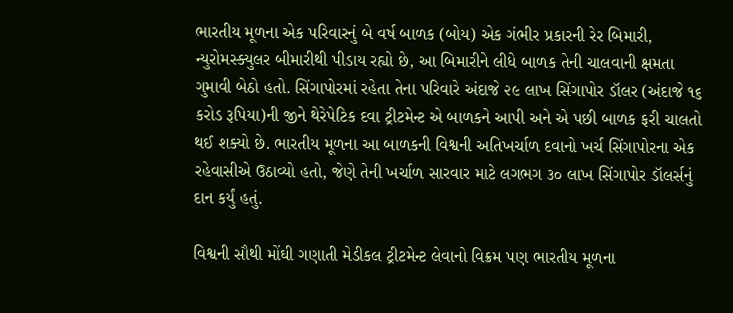ભારતીય મૂળના એક પરિવારનું બે વર્ષ બાળક (બોય) એક ગંભીર પ્રકારની રેર બિમારી, ન્યુરોમસ્ક્યુલર બીમારીથી પીડાય રહ્યો છે, આ બિમારીને લીધે બાળક તેની ચાલવાની ક્ષમતા ગુમાવી બેઠો હતો. સિંગાપોરમાં રહેતા તેના પરિવારે અંદાજે ૨૯ લાખ સિંગાપોર ડૉલર (અંદાજે ૧૬ કરોડ રૂપિયા)ની જીને થેરેપેટિક દવા ટ્રીટમેન્ટ એ બાળકને આપી અને એ પછી બાળક ફરી ચાલતો થઈ શક્યો છે. ભારતીય મૂળના આ બાળકની વિશ્વની અતિખર્ચાળ દવાનો ખર્ચ સિંગાપોરના એક રહેવાસીએ ઉઠાવ્યો હતો, જેણે તેની ખર્ચાળ સારવાર માટે લગભગ ૩૦ લાખ સિંગાપોર ડૉલર્સનું દાન કર્યું હતું.

વિશ્વની સૌથી મોંઘી ગણાતી મેડીકલ ટ્રીટમેન્ટ લેવાનો વિક્રમ પણ ભારતીય મૂળના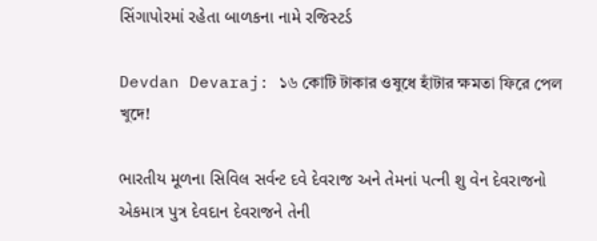સિંગાપોરમાં રહેતા બાળકના નામે રજિસ્ટર્ડ

Devdan Devaraj: ১৬ কোটি টাকার ওষুধে হাঁটার ক্ষমতা ফিরে পেল খুদে!

ભારતીય મૂળના સિવિલ સર્વન્ટ દવે દેવરાજ અને તેમનાં પત્ની શુ વેન દેવરાજનો એકમાત્ર પુત્ર દેવદાન દેવરાજને તેની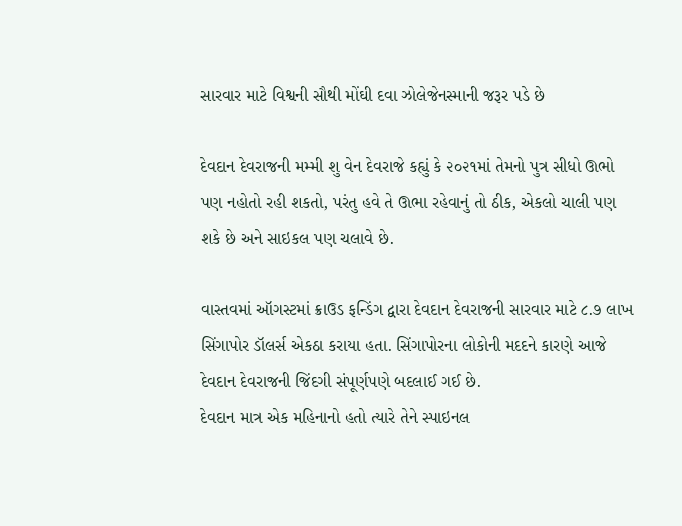સારવાર માટે વિશ્વની સૌથી મોંઘી દવા ઝોલેજેનસ્માની જરૂર પડે છે

દેવદાન દેવરાજની મમ્મી શુ વેન દેવરાજે કહ્યું કે ૨૦૨૧માં તેમનો પુત્ર સીધો ઊભો પણ નહોતો રહી શકતો, પરંતુ હવે તે ઊભા રહેવાનું તો ઠીક, એકલો ચાલી પણ શકે છે અને સાઇકલ પણ ચલાવે છે.

વાસ્તવમાં ઑગસ્ટમાં ક્રાઉડ ફન્ડિંગ દ્વારા દેવદાન દેવરાજની સારવાર માટે ૮.૭ લાખ સિંગાપોર ડૉલર્સ એકઠા કરાયા હતા. સિંગાપોરના લોકોની મદદને કારણે આજે દેવદાન દેવરાજની જિંદગી સંપૂર્ણપણે બદલાઈ ગઈ છે.
દેવદાન માત્ર એક મહિનાનો હતો ત્યારે તેને સ્પાઇનલ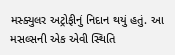મસ્ક્યુલર અટ્રોફીનું નિદાન થયું હતું. આ મસલ્સની એક એવી સ્થિતિ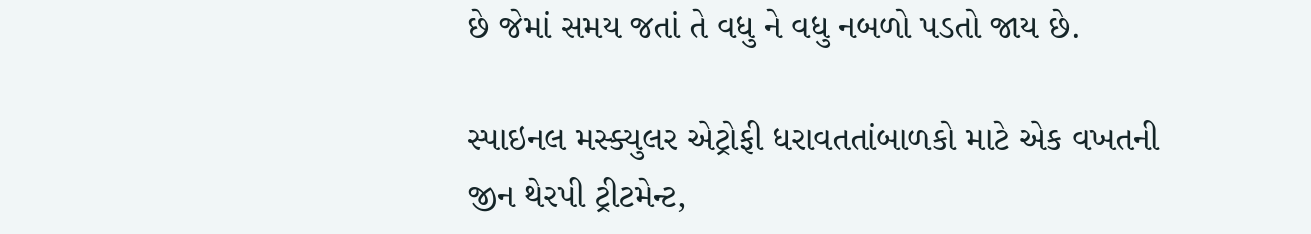છે જેમાં સમય જતાં તે વધુ ને વધુ નબળો પડતો જાય છે.

સ્પાઇનલ મસ્ક્યુલર એટ્રોફી ધરાવતતાંબાળકો માટે એક વખતની જીન થેરપી ટ્રીટમેન્ટ,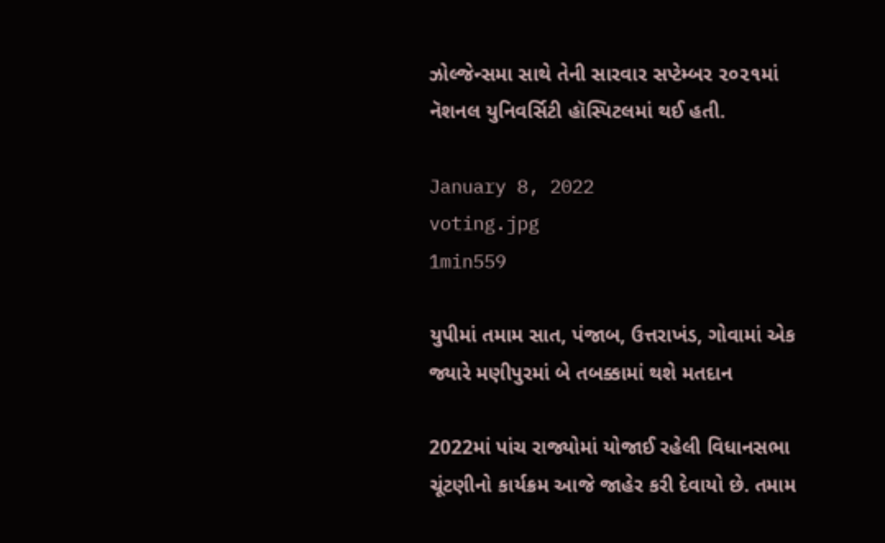ઝોલ્જેન્સમા સાથે તેની સારવાર સપ્ટેમ્બર ૨૦૨૧માં નૅશનલ યુનિવર્સિટી હૉસ્પિટલમાં થઈ હતી.

January 8, 2022
voting.jpg
1min559

યુપીમાં તમામ સાત, પંજાબ, ઉત્તરાખંડ, ગોવામાં એક જ્યારે મણીપુરમાં બે તબક્કામાં થશે મતદાન

2022માં પાંચ રાજ્યોમાં યોજાઈ રહેલી વિધાનસભા ચૂંટણીનો કાર્યક્રમ આજે જાહેર કરી દેવાયો છે. તમામ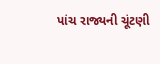પાંચ રાજ્યની ચૂંટણી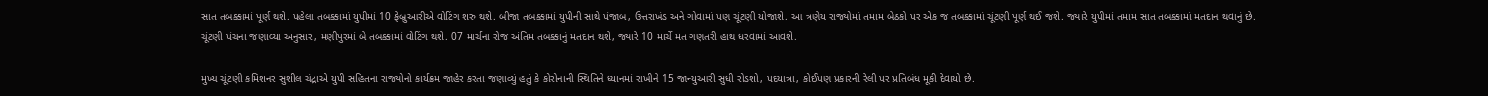સાત તબક્કામાં પૂર્ણ થશે. પહેલા તબક્કામાં યુપીમાં 10 ફેબ્રુઆરીએ વોટિંગ શરુ થશે. બીજા તબક્કામાં યુપીની સાથે પંજાબ, ઉત્તરાખંડ અને ગોવામાં પણ ચૂંટણી યોજાશે. આ ત્રણેય રાજ્યોમાં તમામ બેઠકો પર એક જ તબક્કામાં ચૂંટણી પૂર્ણ થઈ જશે. જ્યારે યુપીમાં તમામ સાત તબક્કામાં મતદાન થવાનું છે. ચૂંટણી પંચના જણાવ્યા અનુસાર, મણીપુરમાં બે તબક્કામાં વોટિંગ થશે. 07 માર્ચના રોજ અંતિમ તબક્કાનું મતદાન થશે, જ્યારે 10 માર્ચે મત ગણતરી હાથ ધરવામાં આવશે.

મુખ્ય ચૂંટણી કમિશનર સુશીલ ચંદ્રાએ યુપી સહિતના રાજ્યોનો કાર્યક્રમ જાહેર કરતા જણાવ્યું હતું કે કોરોનાની સ્થિતિને ધ્યાનમાં રાખીને 15 જાન્યુઆરી સુધી રોડશો, પદયાત્રા, કોઈપણ પ્રકારની રેલી પર પ્રતિબંધ મૂકી દેવાયો છે.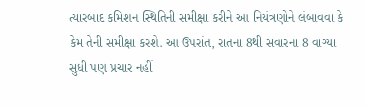ત્યારબાદ કમિશન સ્થિતિની સમીક્ષા કરીને આ નિયંત્રણોને લંબાવવા કે કેમ તેની સમીક્ષા કરશે. આ ઉપરાંત, રાતના 8થી સવારના 8 વાગ્યા સુધી પણ પ્રચાર નહીં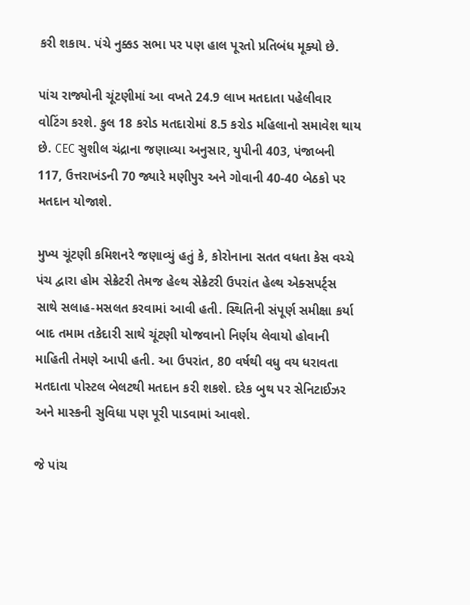કરી શકાય. પંચે નુક્કડ સભા પર પણ હાલ પૂરતો પ્રતિબંધ મૂક્યો છે.

પાંચ રાજ્યોની ચૂંટણીમાં આ વખતે 24.9 લાખ મતદાતા પહેલીવાર વોટિંગ કરશે. કુલ 18 કરોડ મતદારોમાં 8.5 કરોડ મહિલાનો સમાવેશ થાય છે. CEC સુશીલ ચંદ્રાના જણાવ્યા અનુસાર, યુપીની 403, પંજાબની 117, ઉત્તરાખંડની 70 જ્યારે મણીપુર અને ગોવાની 40-40 બેઠકો પર મતદાન યોજાશે.

મુખ્ય ચૂંટણી કમિશનરે જણાવ્યું હતું કે, કોરોનાના સતત વધતા કેસ વચ્ચે પંચ દ્વારા હોમ સેક્રેટરી તેમજ હેલ્થ સેક્રેટરી ઉપરાંત હેલ્થ એક્સપર્ટ્સ સાથે સલાહ-મસલત કરવામાં આવી હતી. સ્થિતિની સંપૂર્ણ સમીક્ષા કર્યા બાદ તમામ તકેદારી સાથે ચૂંટણી યોજવાનો નિર્ણય લેવાયો હોવાની માહિતી તેમણે આપી હતી. આ ઉપરાંત, 80 વર્ષથી વધુ વય ધરાવતા મતદાતા પોસ્ટલ બેલટથી મતદાન કરી શકશે. દરેક બુથ પર સેનિટાઈઝર અને માસ્કની સુવિધા પણ પૂરી પાડવામાં આવશે.

જે પાંચ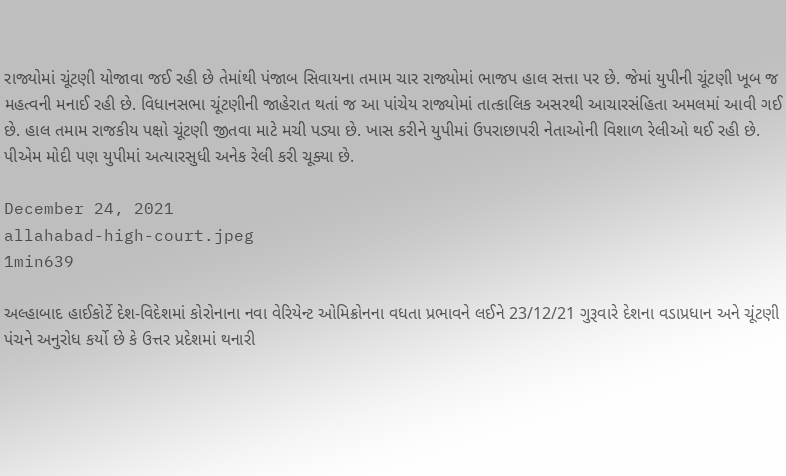રાજ્યોમાં ચૂંટણી યોજાવા જઈ રહી છે તેમાંથી પંજાબ સિવાયના તમામ ચાર રાજ્યોમાં ભાજપ હાલ સત્તા પર છે. જેમાં યુપીની ચૂંટણી ખૂબ જ મહત્વની મનાઈ રહી છે. વિધાનસભા ચૂંટણીની જાહેરાત થતાં જ આ પાંચેય રાજ્યોમાં તાત્કાલિક અસરથી આચારસંહિતા અમલમાં આવી ગઈ છે. હાલ તમામ રાજકીય પક્ષો ચૂંટણી જીતવા માટે મચી પડ્યા છે. ખાસ કરીને યુપીમાં ઉપરાછાપરી નેતાઓની વિશાળ રેલીઓ થઈ રહી છે. પીએમ મોદી પણ યુપીમાં અત્યારસુધી અનેક રેલી કરી ચૂક્યા છે.

December 24, 2021
allahabad-high-court.jpeg
1min639

અલ્હાબાદ હાઈકોર્ટે દેશ-વિદેશમાં કોરોનાના નવા વેરિયેન્ટ ઓમિક્રોનના વધતા પ્રભાવને લઈને 23/12/21 ગુરૂવારે દેશના વડાપ્રધાન અને ચૂંટણી પંચને અનુરોધ કર્યો છે કે ઉત્તર પ્રદેશમાં થનારી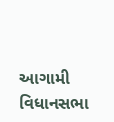આગામી વિધાનસભા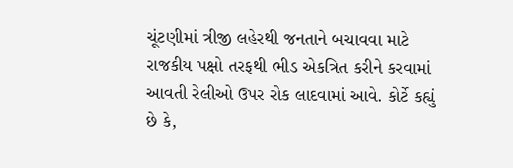ચૂંટણીમાં ત્રીજી લહેરથી જનતાને બચાવવા માટે રાજકીય પક્ષો તરફથી ભીડ એકત્રિત કરીને કરવામાં આવતી રેલીઓ ઉપર રોક લાદવામાં આવે. કોર્ટે કહ્યું છે કે,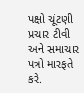પક્ષો ચૂંટણી પ્રચાર ટીવી અને સમાચાર પત્રો મારફતે કરે.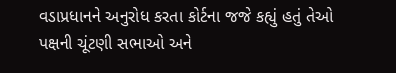વડાપ્રધાનને અનુરોધ કરતા કોર્ટના જજે કહ્યું હતું તેઓ પક્ષની ચૂંટણી સભાઓ અને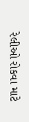રેલીઓ રોકવા માટે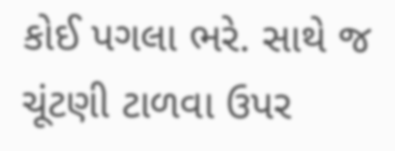કોઈ પગલા ભરે. સાથે જ ચૂંટણી ટાળવા ઉપર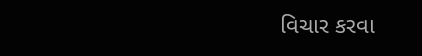વિચાર કરવા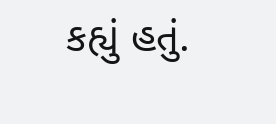કહ્યું હતું.